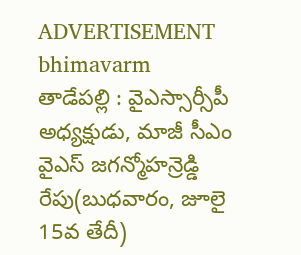ADVERTISEMENT
bhimavarm
తాడేపల్లి : వైఎస్సార్సీపీ అధ్యక్షుడు, మాజీ సీఎం వైఎస్ జగన్మోహన్రెడ్డి రేపు(బుధవారం, జూలై 15వ తేదీ)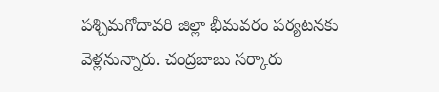పశ్చిమగోదావరి జిల్లా భీమవరం పర్యటనకు వెళ్లనున్నారు. చంద్రబాబు సర్కారు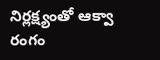నిర్లక్ష్యంతో ఆక్వా రంగం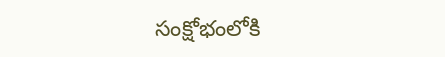సంక్షోభంలోకి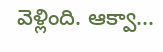వెళ్లింది. ఆక్వా...